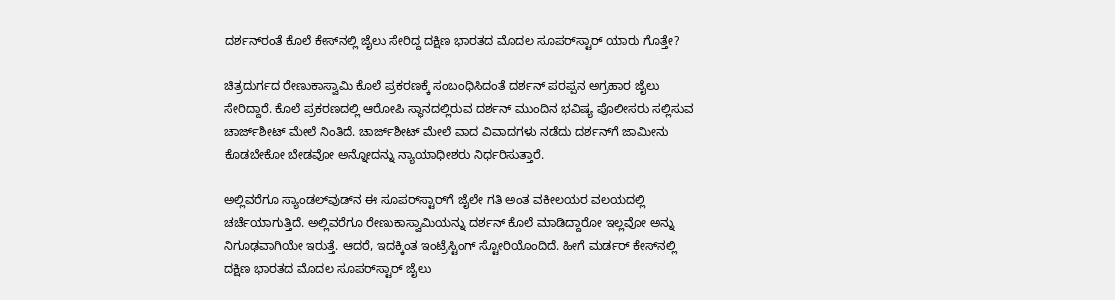ದರ್ಶನ್‌ರಂತೆ ಕೊಲೆ ಕೇಸ್‌ನಲ್ಲಿ ಜೈಲು ಸೇರಿದ್ದ ದಕ್ಷಿಣ ಭಾರತದ ಮೊದಲ ಸೂಪರ್‌ಸ್ಟಾರ್ ಯಾರು ಗೊತ್ತೇ?

ಚಿತ್ರದುರ್ಗದ ರೇಣುಕಾಸ್ವಾಮಿ ಕೊಲೆ ಪ್ರಕರಣಕ್ಕೆ ಸಂಬಂಧಿಸಿದಂತೆ ದರ್ಶನ್ ಪರಪ್ಪನ ಅಗ್ರಹಾರ ಜೈಲು ಸೇರಿದ್ದಾರೆ. ಕೊಲೆ ಪ್ರಕರಣದಲ್ಲಿ ಆರೋಪಿ ಸ್ಥಾನದಲ್ಲಿರುವ ದರ್ಶನ್ ಮುಂದಿನ ಭವಿಷ್ಯ ಪೊಲೀಸರು ಸಲ್ಲಿಸುವ ಚಾರ್ಜ್‌ಶೀಟ್ ಮೇಲೆ ನಿಂತಿದೆ. ಚಾರ್ಜ್‌ಶೀಟ್ ಮೇಲೆ ವಾದ ವಿವಾದಗಳು ನಡೆದು ದರ್ಶನ್‌ಗೆ ಜಾಮೀನು ಕೊಡಬೇಕೋ ಬೇಡವೋ ಅನ್ನೋದನ್ನು ನ್ಯಾಯಾಧೀಶರು ನಿರ್ಧರಿಸುತ್ತಾರೆ.

ಅಲ್ಲಿವರೆಗೂ ಸ್ಯಾಂಡಲ್‌ವುಡ್‌ನ ಈ ಸೂಪರ್‌ಸ್ಟಾರ್‌ಗೆ ಜೈಲೇ ಗತಿ ಅಂತ ವಕೀಲಯರ ವಲಯದಲ್ಲಿ ಚರ್ಚೆಯಾಗುತ್ತಿದೆ. ಅಲ್ಲಿವರೆಗೂ ರೇಣುಕಾಸ್ವಾಮಿಯನ್ನು ದರ್ಶನ್ ಕೊಲೆ ಮಾಡಿದ್ದಾರೋ ಇಲ್ಲವೋ ಅನ್ನು ನಿಗೂಢವಾಗಿಯೇ ಇರುತ್ತೆ. ಆದರೆ, ಇದಕ್ಕಿಂತ ಇಂಟ್ರೆಸ್ಟಿಂಗ್ ಸ್ಟೋರಿಯೊಂದಿದೆ. ಹೀಗೆ ಮರ್ಡರ್‌ ಕೇಸ್‌ನಲ್ಲಿ ದಕ್ಷಿಣ ಭಾರತದ ಮೊದಲ ಸೂಪರ್‌ಸ್ಟಾರ್ ಜೈಲು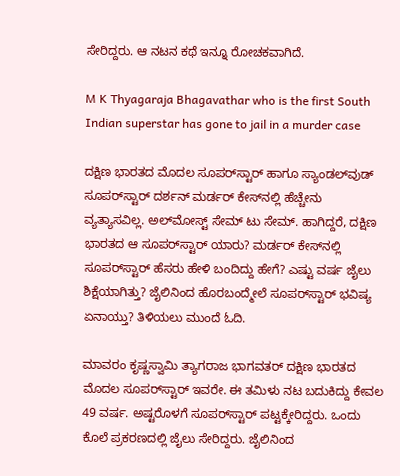ಸೇರಿದ್ದರು. ಆ ನಟನ ಕಥೆ ಇನ್ನೂ ರೋಚಕವಾಗಿದೆ.

M K Thyagaraja Bhagavathar who is the first South Indian superstar has gone to jail in a murder case

ದಕ್ಷಿಣ ಭಾರತದ ಮೊದಲ ಸೂಪರ್‌ಸ್ಟಾರ್ ಹಾಗೂ ಸ್ಯಾಂಡಲ್‌ವುಡ್ ಸೂಪರ್‌ಸ್ಟಾರ್ ದರ್ಶನ್ ಮರ್ಡರ್‌ ಕೇಸ್‌ನಲ್ಲಿ ಹೆಚ್ಚೇನು ವ್ಯತ್ಯಾಸವಿಲ್ಲ. ಅಲ್‌ಮೋಸ್ಟ್ ಸೇಮ್ ಟು ಸೇಮ್. ಹಾಗಿದ್ದರೆ, ದಕ್ಷಿಣ ಭಾರತದ ಆ ಸೂಪರ್‌ಸ್ಟಾರ್ ಯಾರು? ಮರ್ಡರ್ ಕೇಸ್‌ನಲ್ಲಿ ಸೂಪರ್‌ಸ್ಟಾರ್ ಹೆಸರು ಹೇಳಿ ಬಂದಿದ್ದು ಹೇಗೆ? ಎಷ್ಟು ವರ್ಷ ಜೈಲು ಶಿಕ್ಷೆಯಾಗಿತ್ತು? ಜೈಲಿನಿಂದ ಹೊರಬಂದ್ಮೇಲೆ ಸೂಪರ್‌ಸ್ಟಾರ್ ಭವಿಷ್ಯ ಏನಾಯ್ತು? ತಿಳಿಯಲು ಮುಂದೆ ಓದಿ.

ಮಾವರಂ ಕೃಷ್ಣಸ್ವಾಮಿ ತ್ಯಾಗರಾಜ ಭಾಗವತರ್ ದಕ್ಷಿಣ ಭಾರತದ ಮೊದಲ ಸೂಪರ್‌ಸ್ಟಾರ್ ಇವರೇ. ಈ ತಮಿಳು ನಟ ಬದುಕಿದ್ದು ಕೇವಲ 49 ವರ್ಷ. ಅಷ್ಟರೊಳಗೆ ಸೂಪರ್‌ಸ್ಟಾರ್ ಪಟ್ಟಕ್ಕೇರಿದ್ದರು. ಒಂದು ಕೊಲೆ ಪ್ರಕರಣದಲ್ಲಿ ಜೈಲು ಸೇರಿದ್ದರು. ಜೈಲಿನಿಂದ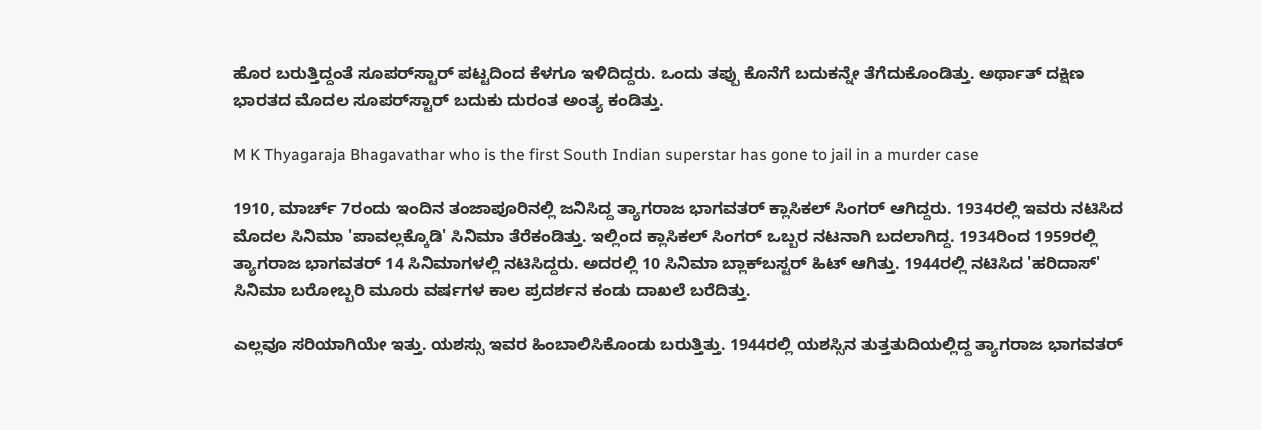ಹೊರ ಬರುತ್ತಿದ್ದಂತೆ ಸೂಪರ್‌ಸ್ಟಾರ್ ಪಟ್ಟದಿಂದ ಕೆಳಗೂ ಇಳಿದಿದ್ದರು. ಒಂದು ತಪ್ಪು ಕೊನೆಗೆ ಬದುಕನ್ನೇ ತೆಗೆದುಕೊಂಡಿತ್ತು. ಅರ್ಥಾತ್ ದಕ್ಷಿಣ ಭಾರತದ ಮೊದಲ ಸೂಪರ್‌ಸ್ಟಾರ್ ಬದುಕು ದುರಂತ ಅಂತ್ಯ ಕಂಡಿತ್ತು.

M K Thyagaraja Bhagavathar who is the first South Indian superstar has gone to jail in a murder case

1910, ಮಾರ್ಚ್ 7ರಂದು ಇಂದಿನ ತಂಜಾಪೂರಿನಲ್ಲಿ ಜನಿಸಿದ್ದ ತ್ಯಾಗರಾಜ ಭಾಗವತರ್ ಕ್ಲಾಸಿಕಲ್ ಸಿಂಗರ್ ಆಗಿದ್ದರು. 1934ರಲ್ಲಿ ಇವರು ನಟಿಸಿದ ಮೊದಲ ಸಿನಿಮಾ 'ಪಾವಲ್ಲಕ್ಕೊಡಿ' ಸಿನಿಮಾ ತೆರೆಕಂಡಿತ್ತು. ಇಲ್ಲಿಂದ ಕ್ಲಾಸಿಕಲ್ ಸಿಂಗರ್ ಒಬ್ಬರ ನಟನಾಗಿ ಬದಲಾಗಿದ್ದ. 1934ರಿಂದ 1959ರಲ್ಲಿ ತ್ಯಾಗರಾಜ ಭಾಗವತರ್ 14 ಸಿನಿಮಾಗಳಲ್ಲಿ ನಟಿಸಿದ್ದರು. ಅದರಲ್ಲಿ 10 ಸಿನಿಮಾ ಬ್ಲಾಕ್‌ಬಸ್ಟರ್ ಹಿಟ್ ಆಗಿತ್ತು. 1944ರಲ್ಲಿ ನಟಿಸಿದ 'ಹರಿದಾಸ್' ಸಿನಿಮಾ ಬರೋಬ್ಬರಿ ಮೂರು ವರ್ಷಗಳ ಕಾಲ ಪ್ರದರ್ಶನ ಕಂಡು ದಾಖಲೆ ಬರೆದಿತ್ತು.

ಎಲ್ಲವೂ ಸರಿಯಾಗಿಯೇ ಇತ್ತು. ಯಶಸ್ಸು ಇವರ ಹಿಂಬಾಲಿಸಿಕೊಂಡು ಬರುತ್ತಿತ್ತು. 1944ರಲ್ಲಿ ಯಶಸ್ಸಿನ ತುತ್ತತುದಿಯಲ್ಲಿದ್ದ ತ್ಯಾಗರಾಜ ಭಾಗವತರ್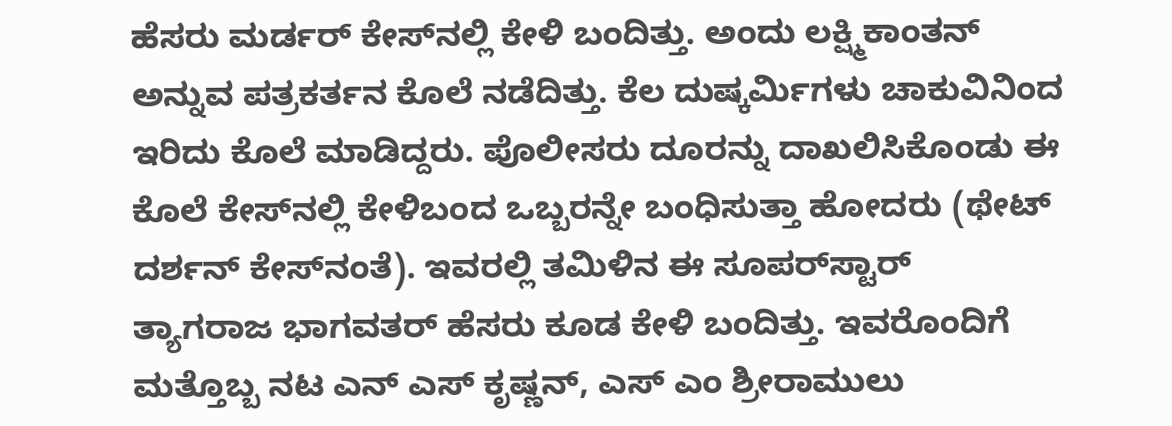ಹೆಸರು ಮರ್ಡರ್ ಕೇಸ್‌ನಲ್ಲಿ ಕೇಳಿ ಬಂದಿತ್ತು. ಅಂದು ಲಕ್ಷ್ಮಿಕಾಂತನ್ ಅನ್ನುವ ಪತ್ರಕರ್ತನ ಕೊಲೆ ನಡೆದಿತ್ತು. ಕೆಲ ದುಷ್ಕರ್ಮಿಗಳು ಚಾಕುವಿನಿಂದ ಇರಿದು ಕೊಲೆ ಮಾಡಿದ್ದರು. ಪೊಲೀಸರು ದೂರನ್ನು ದಾಖಲಿಸಿಕೊಂಡು ಈ ಕೊಲೆ ಕೇಸ್‌ನಲ್ಲಿ ಕೇಳಿಬಂದ ಒಬ್ಬರನ್ನೇ ಬಂಧಿಸುತ್ತಾ ಹೋದರು (ಥೇಟ್ ದರ್ಶನ್‌ ಕೇಸ್‌ನಂತೆ). ಇವರಲ್ಲಿ ತಮಿಳಿನ ಈ ಸೂಪರ್‌ಸ್ಟಾರ್
ತ್ಯಾಗರಾಜ ಭಾಗವತರ್ ಹೆಸರು ಕೂಡ ಕೇಳಿ ಬಂದಿತ್ತು. ಇವರೊಂದಿಗೆ ಮತ್ತೊಬ್ಬ ನಟ ಎನ್‌ ಎಸ್ ಕೃಷ್ಣನ್, ಎಸ್ ಎಂ ಶ್ರೀರಾಮುಲು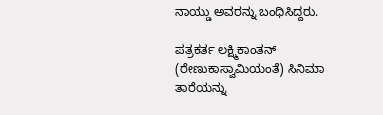ನಾಯ್ಡು ಅವರನ್ನು ಬಂಧಿಸಿದ್ದರು.

ಪತ್ರಕರ್ತ ಲಕ್ಷ್ಮಿಕಾಂತನ್ (ರೇಣುಕಾಸ್ವಾಮಿಯಂತೆ) ಸಿನಿಮಾ ತಾರೆಯನ್ನು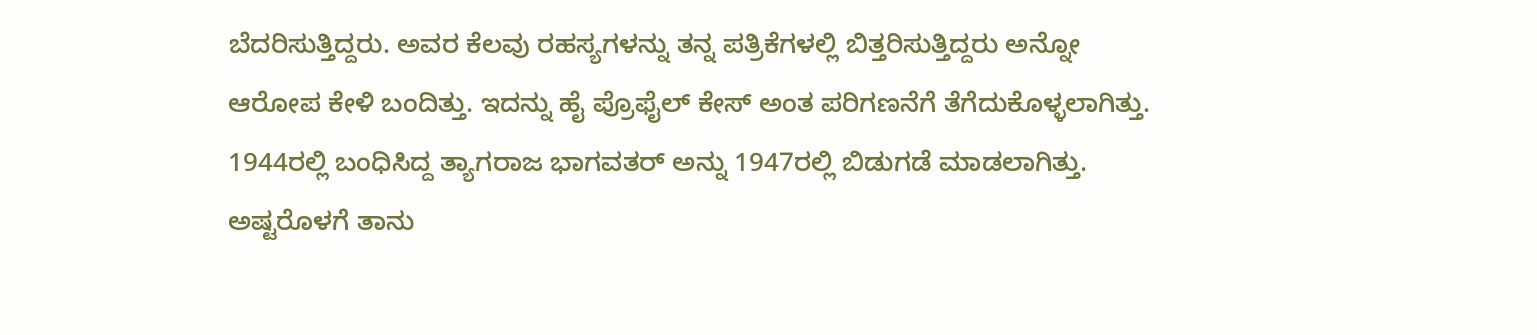ಬೆದರಿಸುತ್ತಿದ್ದರು. ಅವರ ಕೆಲವು ರಹಸ್ಯಗಳನ್ನು ತನ್ನ ಪತ್ರಿಕೆಗಳಲ್ಲಿ ಬಿತ್ತರಿಸುತ್ತಿದ್ದರು ಅನ್ನೋ ಆರೋಪ ಕೇಳಿ ಬಂದಿತ್ತು. ಇದನ್ನು ಹೈ ಪ್ರೊಫೈಲ್ ಕೇಸ್ ಅಂತ ಪರಿಗಣನೆಗೆ ತೆಗೆದುಕೊಳ್ಳಲಾಗಿತ್ತು. 1944ರಲ್ಲಿ ಬಂಧಿಸಿದ್ದ ತ್ಯಾಗರಾಜ ಭಾಗವತರ್ ಅನ್ನು 1947ರಲ್ಲಿ ಬಿಡುಗಡೆ ಮಾಡಲಾಗಿತ್ತು. ಅಷ್ಟರೊಳಗೆ ತಾನು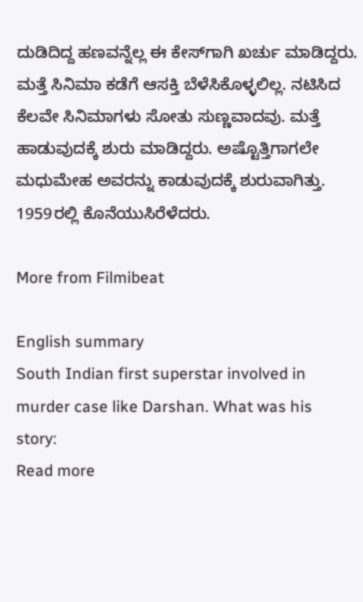ದುಡಿದಿದ್ದ ಹಣವನ್ನೆಲ್ಲ ಈ ಕೇಸ್‌ಗಾಗಿ ಖರ್ಚು ಮಾಡಿದ್ದರು. ಮತ್ತೆ ಸಿನಿಮಾ ಕಡೆಗೆ ಆಸಕ್ತಿ ಬೆಳೆಸಿಕೊಳ್ಳಲಿಲ್ಲ. ನಟಿಸಿದ ಕೆಲವೇ ಸಿನಿಮಾಗಳು ಸೋತು ಸುಣ್ಣವಾದವು. ಮತ್ತೆ ಹಾಡುವುದಕ್ಕೆ ಶುರು ಮಾಡಿದ್ದರು. ಅಷ್ಟೊತ್ತಿಗಾಗಲೇ ಮಧುಮೇಹ ಅವರನ್ನು ಕಾಡುವುದಕ್ಕೆ ಶುರುವಾಗಿತ್ತು. 1959ರಲ್ಲಿ ಕೊನೆಯುಸಿರೆಳೆದರು.

More from Filmibeat

English summary
South Indian first superstar involved in murder case like Darshan. What was his story:
Read more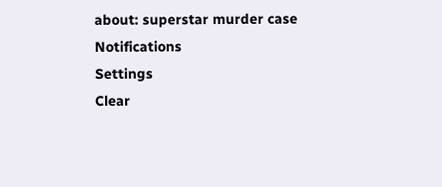about: superstar murder case
Notifications
Settings
Clear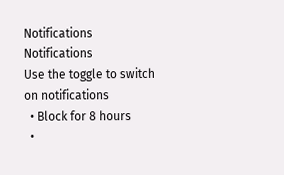Notifications
Notifications
Use the toggle to switch on notifications
  • Block for 8 hours
  •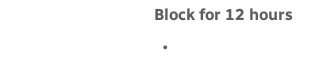Block for 12 hours
  •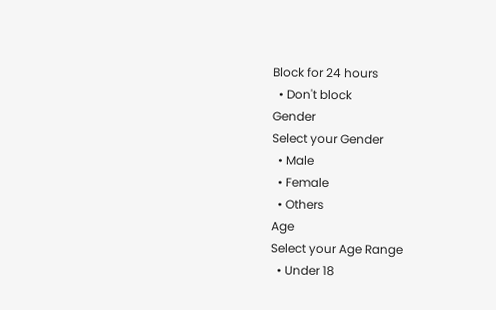Block for 24 hours
  • Don't block
Gender
Select your Gender
  • Male
  • Female
  • Others
Age
Select your Age Range
  • Under 18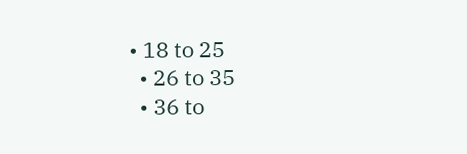• 18 to 25
  • 26 to 35
  • 36 to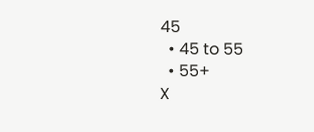45
  • 45 to 55
  • 55+
X